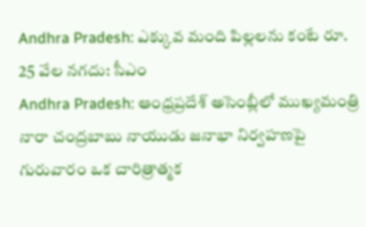Andhra Pradesh: ఎక్కువ మంది పిల్లలను కంటే రూ. 25 వేల నగదు: సీఎం
Andhra Pradesh: ఆంధ్రప్రదేశ్ అసెంబ్లీలో ముఖ్యమంత్రి నారా చంద్రబాబు నాయుడు జనాభా నిర్వహణపై గురువారం ఒక చారిత్రాత్మక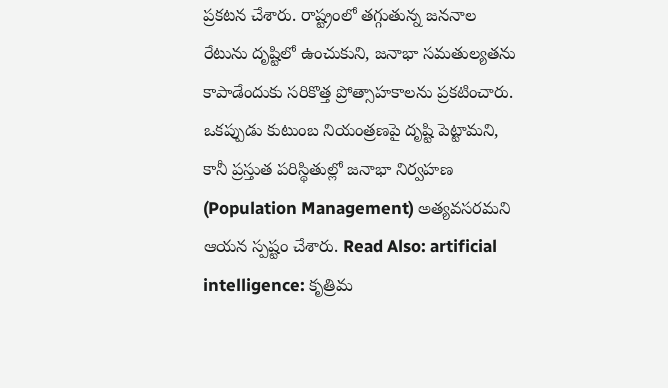ప్రకటన చేశారు. రాష్ట్రంలో తగ్గుతున్న జననాల రేటును దృష్టిలో ఉంచుకుని, జనాభా సమతుల్యతను కాపాడేందుకు సరికొత్త ప్రోత్సాహకాలను ప్రకటించారు. ఒకప్పుడు కుటుంబ నియంత్రణపై దృష్టి పెట్టామని, కానీ ప్రస్తుత పరిస్థితుల్లో జనాభా నిర్వహణ (Population Management) అత్యవసరమని ఆయన స్పష్టం చేశారు. Read Also: artificial intelligence: కృత్రిమ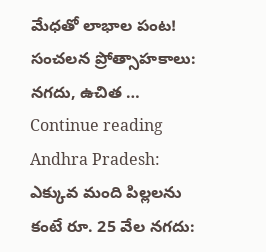మేధతో లాభాల పంట! సంచలన ప్రోత్సాహకాలు: నగదు, ఉచిత … Continue reading Andhra Pradesh: ఎక్కువ మంది పిల్లలను కంటే రూ. 25 వేల నగదు: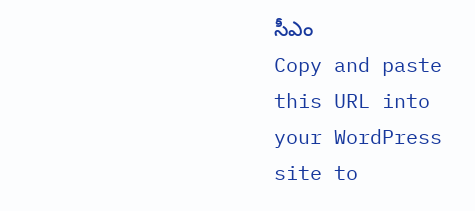సీఎం
Copy and paste this URL into your WordPress site to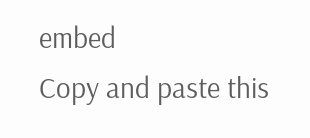embed
Copy and paste this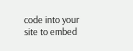code into your site to embed